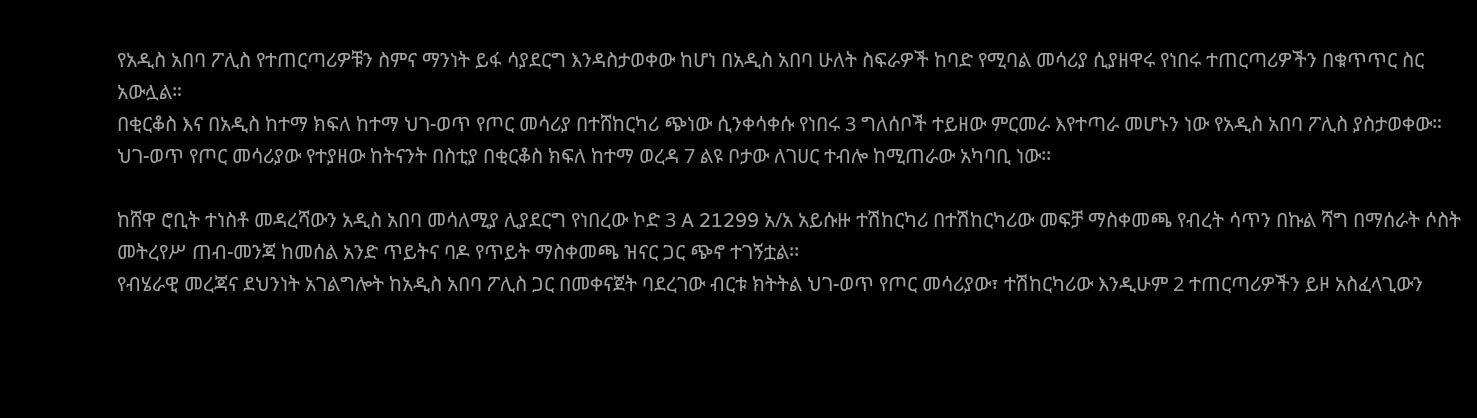የአዲስ አበባ ፖሊስ የተጠርጣሪዎቹን ስምና ማንነት ይፋ ሳያደርግ እንዳስታወቀው ከሆነ በአዲስ አበባ ሁለት ስፍራዎች ከባድ የሚባል መሳሪያ ሲያዘዋሩ የነበሩ ተጠርጣሪዎችን በቁጥጥር ስር አውሏል።
በቂርቆስ እና በአዲስ ከተማ ክፍለ ከተማ ህገ-ወጥ የጦር መሳሪያ በተሸከርካሪ ጭነው ሲንቀሳቀሱ የነበሩ 3 ግለሰቦች ተይዘው ምርመራ እየተጣራ መሆኑን ነው የአዲስ አበባ ፖሊስ ያስታወቀው። ህገ-ወጥ የጦር መሳሪያው የተያዘው ከትናንት በስቲያ በቂርቆስ ክፍለ ከተማ ወረዳ 7 ልዩ ቦታው ለገሀር ተብሎ ከሚጠራው አካባቢ ነው፡፡

ከሸዋ ሮቢት ተነስቶ መዳረሻውን አዲስ አበባ መሳለሚያ ሊያደርግ የነበረው ኮድ 3 A 21299 አ/አ አይሱዙ ተሽከርካሪ በተሽከርካሪው መፍቻ ማስቀመጫ የብረት ሳጥን በኩል ሻግ በማሰራት ሶስት መትረየሥ ጠብ-መንጃ ከመሰል አንድ ጥይትና ባዶ የጥይት ማስቀመጫ ዝናር ጋር ጭኖ ተገኝቷል፡፡
የብሄራዊ መረጃና ደህንነት አገልግሎት ከአዲስ አበባ ፖሊስ ጋር በመቀናጀት ባደረገው ብርቱ ክትትል ህገ-ወጥ የጦር መሳሪያው፣ ተሽከርካሪው እንዲሁም 2 ተጠርጣሪዎችን ይዞ አስፈላጊውን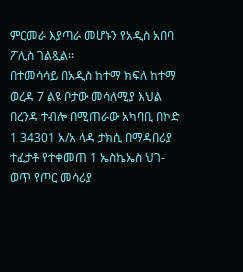ምርመራ እያጣራ መሆኑን የአዲስ አበባ ፖሊስ ገልጿል፡፡
በተመሳሳይ በአዲስ ከተማ ክፍለ ከተማ ወረዳ 7 ልዩ ቦታው መሳለሚያ እህል በረንዳ ተብሎ በሚጠራው አካባቢ በኮድ 1 34301 አ/አ ላዳ ታክሲ በማዳበሪያ ተፈታቶ የተቀመጠ 1 ኤስኬኤስ ህገ-ወጥ የጦር መሳሪያ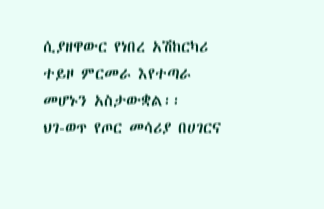ሲያዘዋውር የነበረ አሽከርካሪ ተይዞ ምርመራ እየተጣራ መሆኑን አስታውቋል፡፡
ህገ-ወጥ የጦር መሳሪያ በሀገርና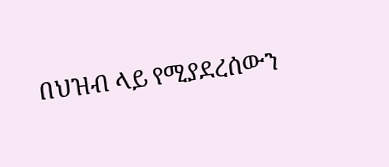በህዝብ ላይ የሚያደረሰውን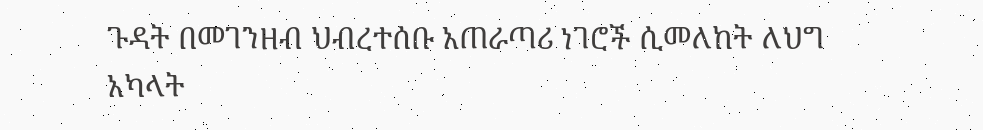ጉዳት በመገንዘብ ህብረተሰቡ አጠራጣሪ ነገሮች ሲመለከት ለህግ አካላት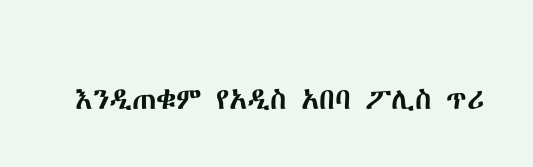እንዲጠቁም የአዲስ አበባ ፖሊስ ጥሪ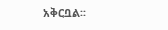አቅርቧል፡፡